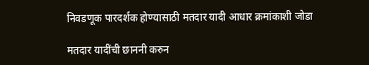निवडणूक पारदर्शक होण्यासाठी मतदार यादी आधार क्रमांकाशी जोडा

मतदार यादींची छाननी करुन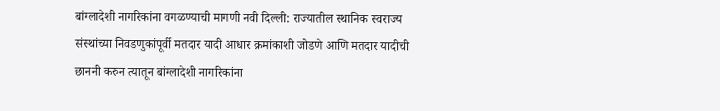बांग्लादेशी नागरिकांना वगळण्याची मागणी नवी दिल्ली: राज्यातील स्थानिक स्वराज्य संस्थांच्या निवडणुकांपूर्वी मतदार यादी आधार क्रमांकाशी जोडणे आणि मतदार यादीची छाननी करुन त्यातून बांग्लादेशी नागरिकांना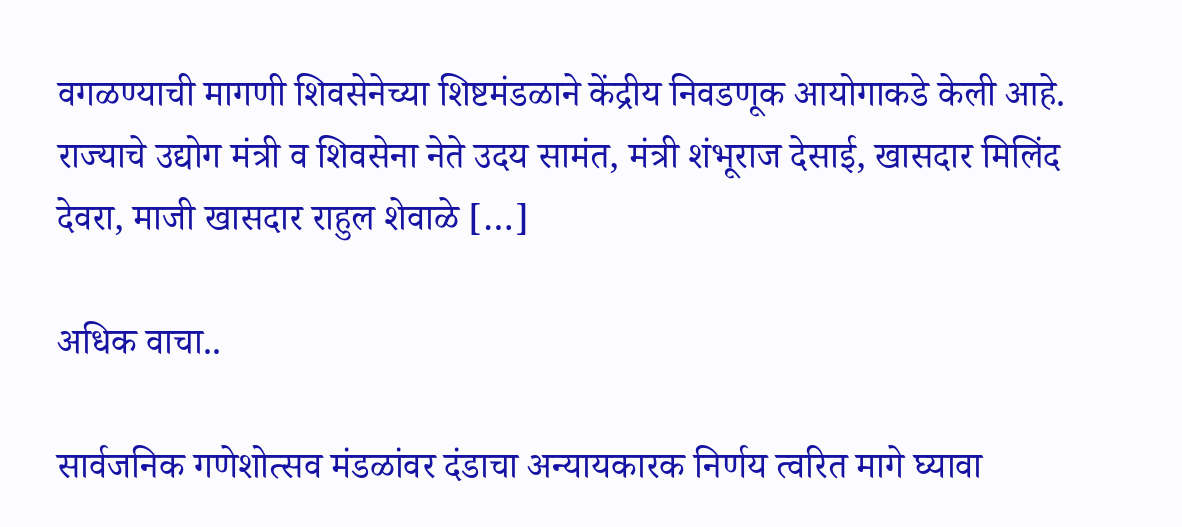वगळण्याची मागणी शिवसेनेच्या शिष्टमंडळाने केंद्रीय निवडणूक आयोगाकडे केली आहे. राज्याचे उद्योग मंत्री व शिवसेना नेते उदय सामंत, मंत्री शंभूराज देसाई, खासदार मिलिंद देवरा, माजी खासदार राहुल शेवाळे […]

अधिक वाचा..

सार्वजनिक गणेशोत्सव मंडळांवर दंडाचा अन्यायकारक निर्णय त्वरित मागे घ्यावा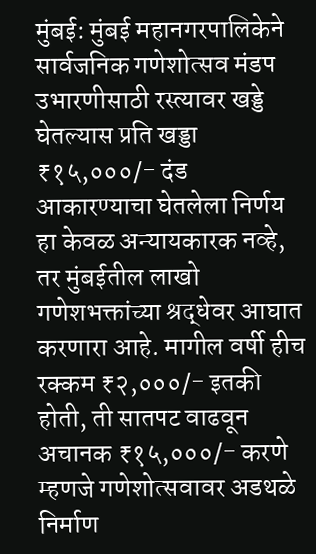मुंबई: मुंबई महानगरपालिकेने सार्वजनिक गणेशोत्सव मंडप उभारणीसाठी रस्त्यावर खड्डे घेतल्यास प्रति खड्डा ₹१५,०००/- दंड आकारण्याचा घेतलेला निर्णय हा केवळ अन्यायकारक नव्हे, तर मुंबईतील लाखो गणेशभक्तांच्या श्रद्धेवर आघात करणारा आहे. मागील वर्षी हीच रक्कम ₹२,०००/- इतकी होती, ती सातपट वाढवून अचानक ₹१५,०००/- करणे म्हणजे गणेशोत्सवावर अडथळे निर्माण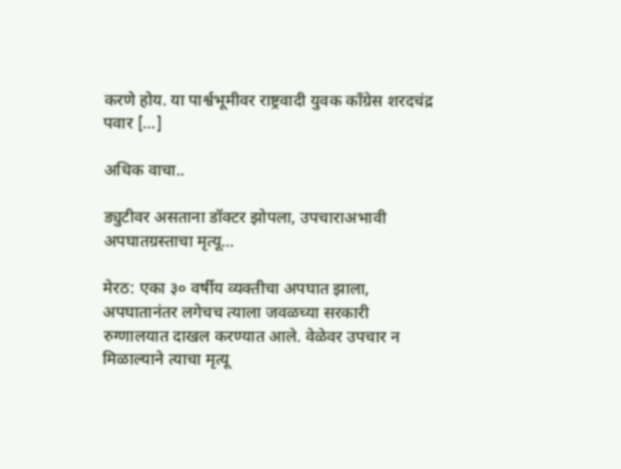करणे होय. या पार्श्वभूमीवर राष्ट्रवादी युवक काँग्रेस शरदचंद्र पवार […]

अधिक वाचा..

ड्युटीवर असताना डॉक्टर झोपला, उपचाराअभावी अपघातग्रस्ताचा मृत्यू…

मेरठ: एका ३० वर्षीय व्यक्तीचा अपघात झाला, अपघातानंतर लगेचच त्याला जवळच्या सरकारी रुग्णालयात दाखल करण्यात आले. वेळेवर उपचार न मिळाल्याने त्याचा मृत्यू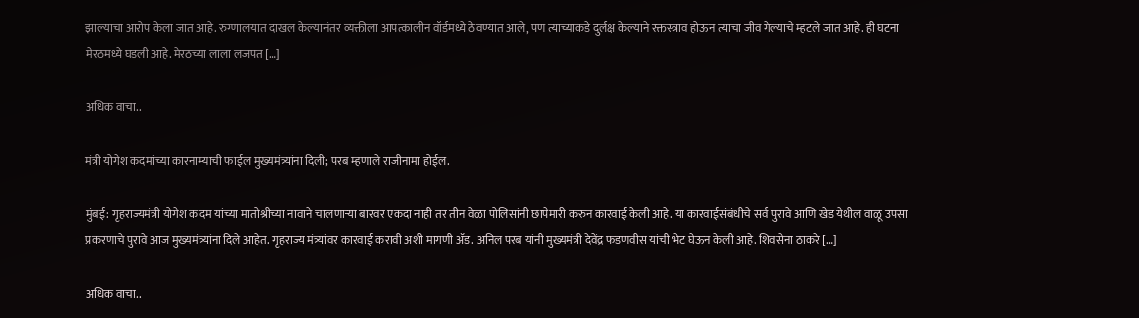झाल्याचा आरोप केला जात आहे. रुग्णालयात दाखल केल्यानंतर व्यक्तीला आपत्कालीन वॉर्डमध्ये ठेवण्यात आले, पण त्याच्याकडे दुर्लक्ष केल्याने रक्तस्त्राव होऊन त्याचा जीव गेल्याचे म्हटले जात आहे. ही घटना मेरठमध्ये घडली आहे. मेरठच्या लाला लजपत […]

अधिक वाचा..

मंत्री योगेश कदमांच्या कारनाम्याची फाईल मुख्यमंत्र्यांना दिली; परब म्हणाले राजीनामा होईल.

मुंबई: गृहराज्यमंत्री योगेश कदम यांच्या मातोश्रीच्या नावाने चालणाऱ्या बारवर एकदा नाही तर तीन वेळा पोलिसांनी छापेमारी करुन कारवाई केली आहे. या कारवाईसंबंधीचे सर्व पुरावे आणि खेड येथील वाळू उपसा प्रकरणाचे पुरावे आज मुख्यमंत्र्यांना दिले आहेत. गृहराज्य मंत्र्यांवर कारवाई करावी अशी मागणी ॲड. अनिल परब यांनी मुख्यमंत्री देवेंद्र फडणवीस यांची भेट घेऊन केली आहे. शिवसेना ठाकरे […]

अधिक वाचा..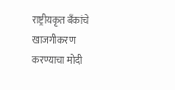राष्ट्रीयकृत बँकांचे खाजगीकरण करण्याचा मोदी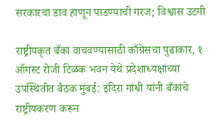सरकारचा डाव हाणून पाडण्याची गरज; विश्वास उटगी

राष्ट्रीयकृत बँका वाचवण्यासाठी काँग्रेसचा पुढाकार, १ ऑगस्ट रोजी टिळक भवन येथे प्रदेशाध्यक्षांच्या उपस्थितीत बैठक मुंबई: इंदिरा गांधी यांनी बँकांचे राष्ट्रीयकरण करून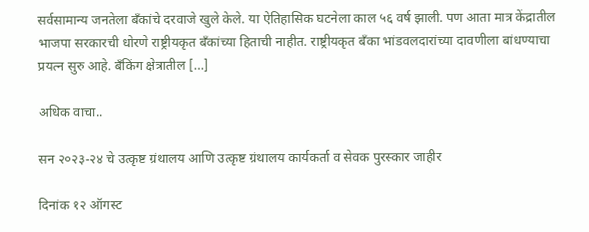सर्वसामान्य जनतेला बँकांचे दरवाजे खुले केले. या ऐतिहासिक घटनेला काल ५६ वर्ष झाली. पण आता मात्र केंद्रातील भाजपा सरकारची धोरणे राष्ट्रीयकृत बँकांच्या हिताची नाहीत. राष्ट्रीयकृत बँका भांडवलदारांच्या दावणीला बांधण्याचा प्रयत्न सुरु आहे. बँकिंग क्षेत्रातील […]

अधिक वाचा..

सन २०२३-२४ चे उत्कृष्ट ग्रंथालय आणि उत्कृष्ट ग्रंथालय कार्यकर्ता व सेवक पुरस्कार जाहीर

दिनांक १२ ऑगस्ट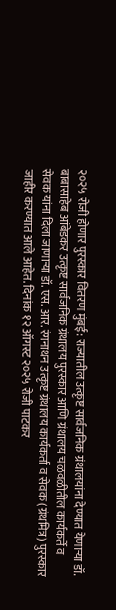२०२५ रोजी होणार पुरस्कार वितरण मुंबई: राज्यातील उत्कृष्ट सार्वजनिक ग्रंथालयांना देण्यात येणाऱ्या डॉ. बाबासाहेब आंबेडकर उत्कृष्ट सार्वजनिक ग्रंथालय पुरस्कार आणि ग्रंथालय चळवळीतील कार्यकर्ते व सेवक यांना दिला जाणाऱ्या डॉ. एस. आर. रंगनाथन उत्कृष्ट ग्रंथालय कार्यकर्ता व सेवक (ग्रंथमित्र) पुरस्कार जाहीर करण्यात आले आहेत. दिनांक १२ ऑगस्ट २०२५ रोजी पाटकर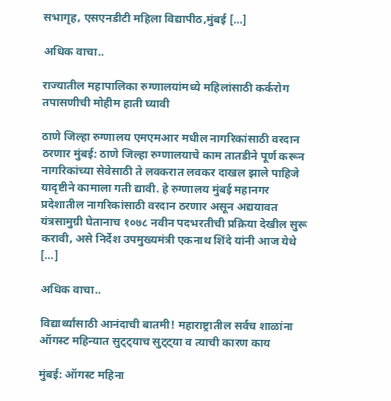सभागृह, एसएनडीटी महिला विद्यापीठ,मुंबई […]

अधिक वाचा..

राज्यातील महापालिका रुग्णालयांमध्ये महिलांसाठी कर्करोग तपासणीची मोहीम हाती घ्यावी

ठाणे जिल्हा रुग्णालय एमएमआर मधील नागरिकांसाठी वरदान ठरणार मुंबई: ठाणे जिल्हा रुग्णालयाचे काम तातडीने पूर्ण करून नागरिकांच्या सेवेसाठी ते लवकरात लवकर दाखल झाले पाहिजे यादृष्टीने कामाला गती द्यावी. हे रुग्णालय मुंबई महानगर प्रदेशातील नागरिकांसाठी वरदान ठरणार असून अद्ययावत यंत्रसामुग्री घेतानाच १०७८ नवीन पदभरतीची प्रक्रिया देखील सुरू करावी, असे निर्देश उपमुख्यमंत्री एकनाथ शिंदे यांनी आज येथे […]

अधिक वाचा..

विद्यार्थ्यांसाठी आनंदाची बातमी! महाराष्ट्रातील सर्वच शाळांना ऑगस्ट महिन्यात सुट्ट्याच सुट्ट्या व त्याची कारण काय

मुंबई: ऑगस्ट महिना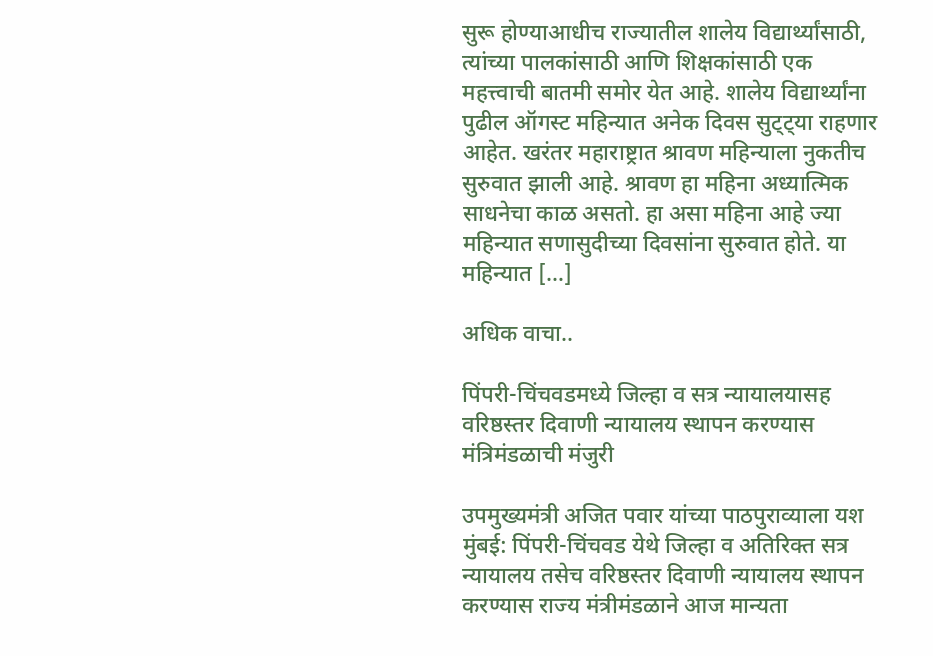सुरू होण्याआधीच राज्यातील शालेय विद्यार्थ्यांसाठी, त्यांच्या पालकांसाठी आणि शिक्षकांसाठी एक महत्त्वाची बातमी समोर येत आहे. शालेय विद्यार्थ्यांना पुढील ऑगस्ट महिन्यात अनेक दिवस सुट्ट्या राहणार आहेत. खरंतर महाराष्ट्रात श्रावण महिन्याला नुकतीच सुरुवात झाली आहे. श्रावण हा महिना अध्यात्मिक साधनेचा काळ असतो. हा असा महिना आहे ज्या महिन्यात सणासुदीच्या दिवसांना सुरुवात होते. या महिन्यात […]

अधिक वाचा..

पिंपरी-चिंचवडमध्ये जिल्हा व सत्र न्यायालयासह वरिष्ठस्तर दिवाणी न्यायालय स्थापन करण्यास मंत्रिमंडळाची मंजुरी

उपमुख्यमंत्री अजित पवार यांच्या पाठपुराव्याला यश मुंबई: पिंपरी-चिंचवड येथे जिल्हा व अतिरिक्त सत्र न्यायालय तसेच वरिष्ठस्तर दिवाणी न्यायालय स्थापन करण्यास राज्य मंत्रीमंडळाने आज मान्यता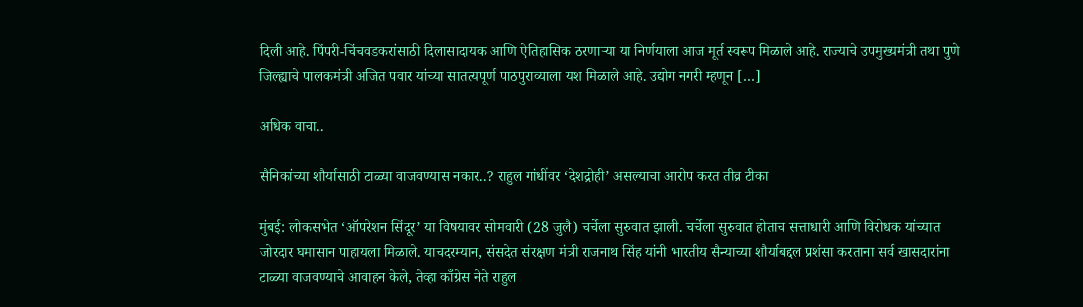दिली आहे. पिंपरी-चिंचवडकरांसाठी दिलासादायक आणि ऐतिहासिक ठरणाऱ्या या निर्णयाला आज मूर्त स्वरूप मिळाले आहे. राज्याचे उपमुख्यमंत्री तथा पुणे जिल्ह्याचे पालकमंत्री अजित पवार यांच्या सातत्यपूर्ण पाठपुराव्याला यश मिळाले आहे. उद्योग नगरी म्हणून […]

अधिक वाचा..

सैनिकांच्या शौर्यासाठी टाळ्या वाजवण्यास नकार..? राहुल गांधींवर ‘देशद्रोही’ असल्याचा आरोप करत तीव्र टीका

मुंबई: लोकसभेत ‘ऑपरेशन सिंदूर’ या विषयावर सोमवारी (28 जुलै) चर्चेला सुरुवात झाली. चर्चेला सुरुवात होताच सत्ताधारी आणि विरोधक यांच्यात जोरदार घमासान पाहायला मिळाले. याचदरम्यान, संसदेत संरक्षण मंत्री राजनाथ सिंह यांनी भारतीय सैन्याच्या शौर्याबद्दल प्रशंसा करताना सर्व खासदारांना टाळ्या वाजवण्याचे आवाहन केले, तेव्हा काँग्रेस नेते राहुल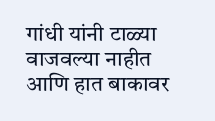गांधी यांनी टाळ्या वाजवल्या नाहीत आणि हात बाकावर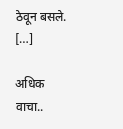ठेवून बसले. […]

अधिक वाचा..